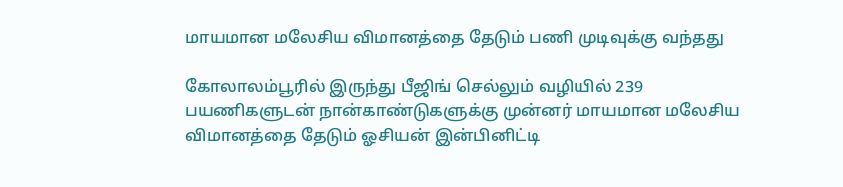மாயமான மலேசிய விமானத்தை தேடும் பணி முடிவுக்கு வந்தது

கோலாலம்பூரில் இருந்து பீஜிங் செல்லும் வழியில் 239 பயணிகளுடன் நான்காண்டுகளுக்கு முன்னர் மாயமான மலேசிய விமானத்தை தேடும் ஓசியன் இன்பினிட்டி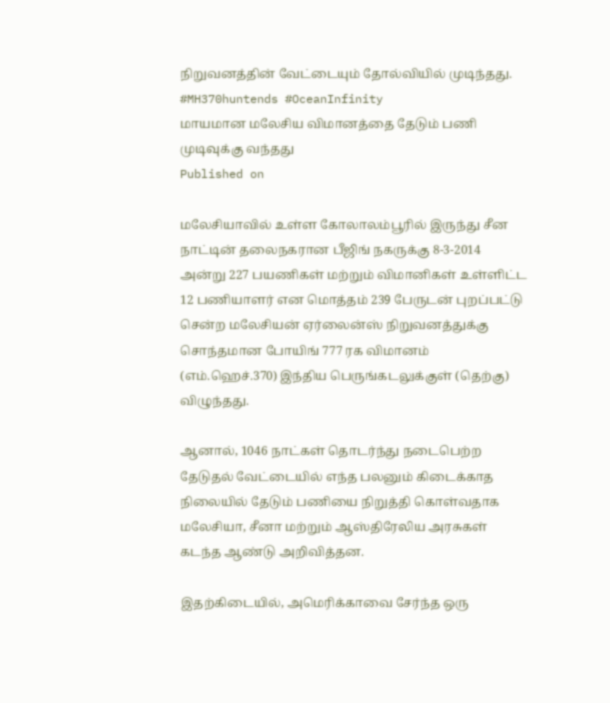நிறுவனத்தின் வேட்டையும் தோல்வியில் முடிந்தது. #MH370huntends #OceanInfinity
மாயமான மலேசிய விமானத்தை தேடும் பணி முடிவுக்கு வந்தது
Published on

மலேசியாவில் உள்ள கோலாலம்பூரில் இருந்து சீன நாட்டின் தலைநகரான பீஜிங் நகருக்கு 8-3-2014 அன்று 227 பயணிகள் மற்றும் விமானிகள் உள்ளிட்ட 12 பணியாளர் என மொத்தம் 239 பேருடன் புறப்பட்டு சென்ற மலேசியன் ஏர்லைன்ஸ் நிறுவனத்துக்கு சொந்தமான போயிங் 777 ரக விமானம் (எம்.ஹெச்.370) இந்திய பெருங்கடலுக்குள் (தெற்கு) விழுந்தது.

ஆனால், 1046 நாட்கள் தொடர்ந்து நடைபெற்ற தேடுதல் வேட்டையில் எந்த பலனும் கிடைக்காத நிலையில் தேடும் பணியை நிறுத்தி கொள்வதாக மலேசியா, சீனா மற்றும் ஆஸ்திரேலிய அரசுகள் கடந்த ஆண்டு அறிவித்தன.

இதற்கிடையில், அமெரிக்காவை சேர்ந்த ஒரு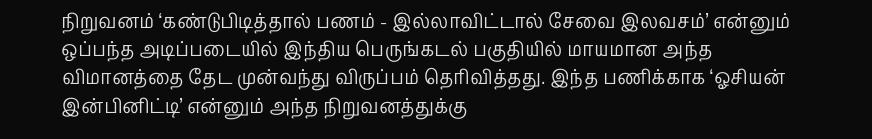நிறுவனம் ‘கண்டுபிடித்தால் பணம் - இல்லாவிட்டால் சேவை இலவசம்’ என்னும் ஒப்பந்த அடிப்படையில் இந்திய பெருங்கடல் பகுதியில் மாயமான அந்த விமானத்தை தேட முன்வந்து விருப்பம் தெரிவித்தது. இந்த பணிக்காக ‘ஓசியன் இன்பினிட்டி’ என்னும் அந்த நிறுவனத்துக்கு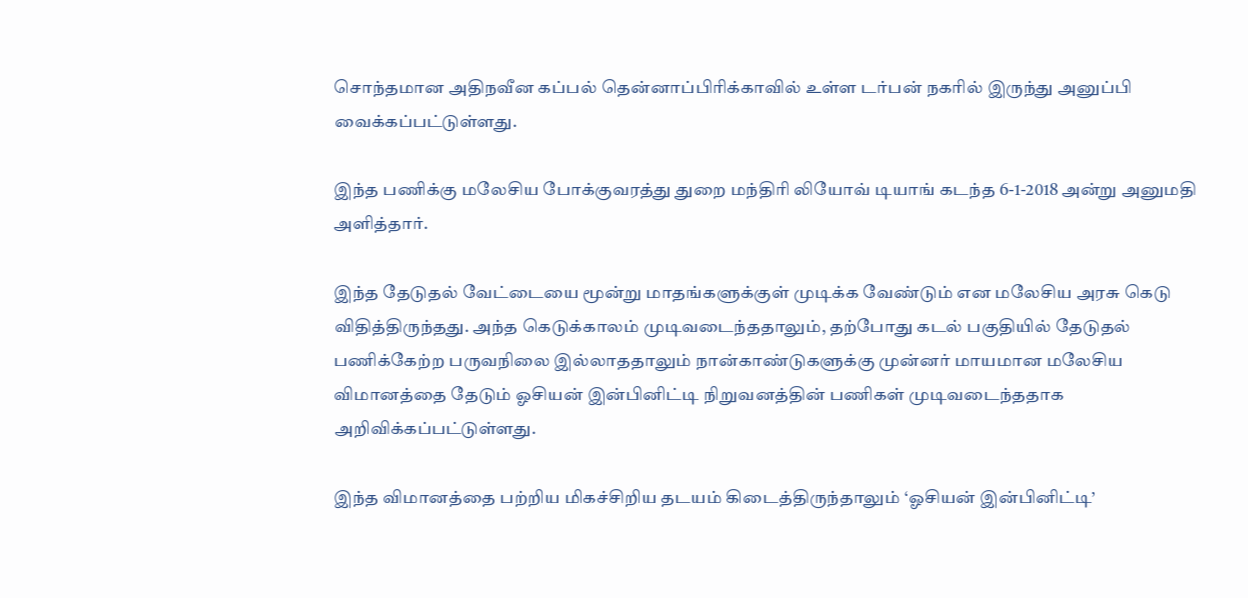சொந்தமான அதிநவீன கப்பல் தென்னாப்பிரிக்காவில் உள்ள டர்பன் நகரில் இருந்து அனுப்பி வைக்கப்பட்டுள்ளது.

இந்த பணிக்கு மலேசிய போக்குவரத்து துறை மந்திரி லியோவ் டியாங் கடந்த 6-1-2018 அன்று அனுமதி அளித்தார்.

இந்த தேடுதல் வேட்டையை மூன்று மாதங்களுக்குள் முடிக்க வேண்டும் என மலேசிய அரசு கெடு விதித்திருந்தது. அந்த கெடுக்காலம் முடிவடைந்ததாலும், தற்போது கடல் பகுதியில் தேடுதல் பணிக்கேற்ற பருவநிலை இல்லாததாலும் நான்காண்டுகளுக்கு முன்னர் மாயமான மலேசிய விமானத்தை தேடும் ஓசியன் இன்பினிட்டி நிறுவனத்தின் பணிகள் முடிவடைந்ததாக அறிவிக்கப்பட்டுள்ளது.

இந்த விமானத்தை பற்றிய மிகச்சிறிய தடயம் கிடைத்திருந்தாலும் ‘ஓசியன் இன்பினிட்டி’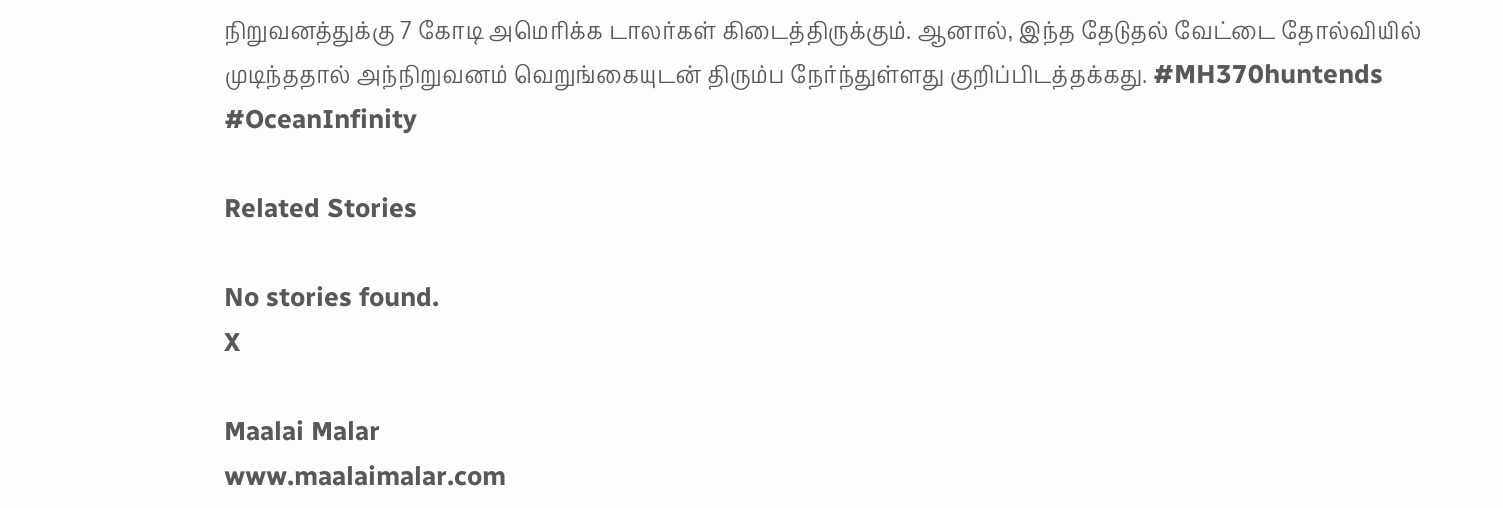நிறுவனத்துக்கு 7 கோடி அமெரிக்க டாலர்கள் கிடைத்திருக்கும். ஆனால், இந்த தேடுதல் வேட்டை தோல்வியில் முடிந்ததால் அந்நிறுவனம் வெறுங்கையுடன் திரும்ப நேர்ந்துள்ளது குறிப்பிடத்தக்கது. #MH370huntends #OceanInfinity

Related Stories

No stories found.
X

Maalai Malar
www.maalaimalar.com